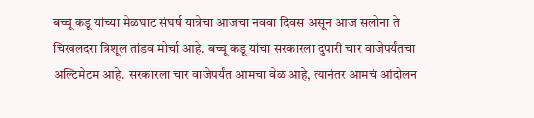बच्चू कडू यांच्या मेळघाट संघर्ष यात्रेचा आजचा नववा दिवस असून आज सलोना ते चिखलदरा त्रिशूल तांडव मोर्चा आहे. बच्चू कडू यांचा सरकारला दुपारी चार वाजेपर्यंतचा अल्टिमेटम आहे. सरकारला चार वाजेपर्यंत आमचा वेळ आहे, त्यानंतर आमचं आंदोलन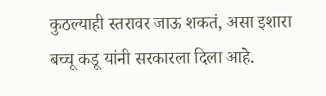कुठल्याही स्तरावर जाऊ शकतं, असा इशारा बच्चू कडू यांनी सरकारला दिला आहे.